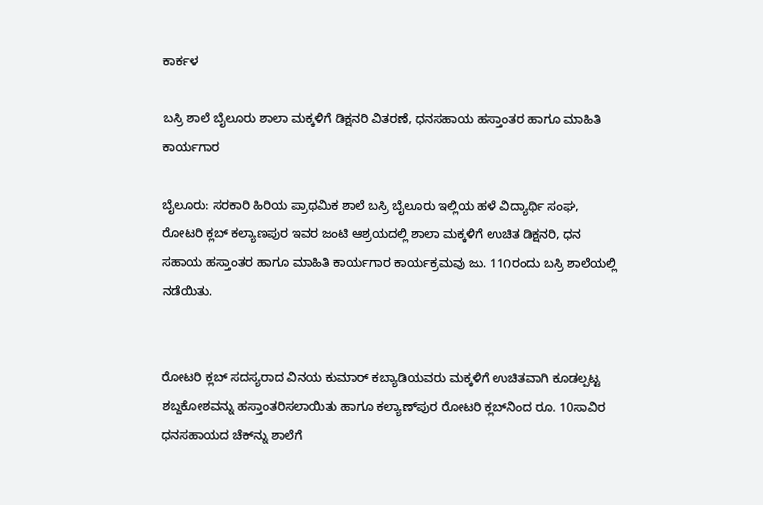ಕಾರ್ಕಳ

ಬಸ್ರಿ ಶಾಲೆ ಬೈಲೂರು ಶಾಲಾ ಮಕ್ಕಳಿಗೆ ಡಿಕ್ಷನರಿ ವಿತರಣೆ, ಧನಸಹಾಯ ಹಸ್ತಾಂತರ ಹಾಗೂ ಮಾಹಿತಿ ಕಾರ್ಯಗಾರ

ಬೈಲೂರು: ಸರಕಾರಿ ಹಿರಿಯ ಪ್ರಾಥಮಿಕ ಶಾಲೆ ಬಸ್ರಿ ಬೈಲೂರು ಇಲ್ಲಿಯ ಹಳೆ ವಿದ್ಯಾರ್ಥಿ ಸಂಘ, ರೋಟರಿ ಕ್ಲಬ್ ಕಲ್ಯಾಣಪುರ ಇವರ ಜಂಟಿ ಆಶ್ರಯದಲ್ಲಿ ಶಾಲಾ ಮಕ್ಕಳಿಗೆ ಉಚಿತ ಡಿಕ್ಷನರಿ, ಧನ ಸಹಾಯ ಹಸ್ತಾಂತರ ಹಾಗೂ ಮಾಹಿತಿ ಕಾರ್ಯಗಾರ ಕಾರ್ಯಕ್ರಮವು ಜು. 11೧ರಂದು ಬಸ್ರಿ ಶಾಲೆಯಲ್ಲಿ ನಡೆಯಿತು.


ರೋಟರಿ ಕ್ಲಬ್ ಸದಸ್ಯರಾದ ವಿನಯ ಕುಮಾರ್ ಕಬ್ಯಾಡಿಯವರು ಮಕ್ಕಳಿಗೆ ಉಚಿತವಾಗಿ ಕೂಡಲ್ಪಟ್ಟ ಶಬ್ದಕೋಶವನ್ನು ಹಸ್ತಾಂತರಿಸಲಾಯಿತು ಹಾಗೂ ಕಲ್ಯಾಣ್‌ಪುರ ರೋಟರಿ ಕ್ಲಬ್‌ನಿಂದ ರೂ. 10ಸಾವಿರ ಧನಸಹಾಯದ ಚೆಕ್‌ನ್ನು ಶಾಲೆಗೆ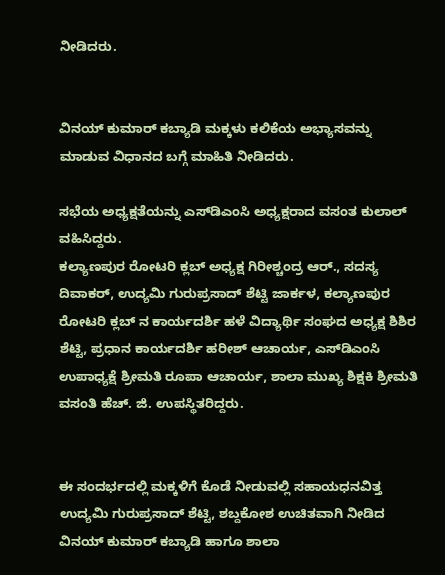ನೀಡಿದರು.


ವಿನಯ್ ಕುಮಾರ್ ಕಬ್ಯಾಡಿ ಮಕ್ಕಳು ಕಲಿಕೆಯ ಅಭ್ಯಾಸವನ್ನು ಮಾಡುವ ವಿಧಾನದ ಬಗ್ಗೆ ಮಾಹಿತಿ ನೀಡಿದರು.

ಸಭೆಯ ಅಧ್ಯಕ್ಷತೆಯನ್ನು ಎಸ್‌ಡಿಎಂಸಿ ಅಧ್ಯಕ್ಷರಾದ ವಸಂತ ಕುಲಾಲ್ ವಹಿಸಿದ್ದರು.
ಕಲ್ಯಾಣಪುರ ರೋಟರಿ ಕ್ಲಬ್ ಅಧ್ಯಕ್ಷ ಗಿರೀಶ್ಚಂದ್ರ ಆರ್., ಸದಸ್ಯ ದಿವಾಕರ್, ಉದ್ಯಮಿ ಗುರುಪ್ರಸಾದ್ ಶೆಟ್ಟಿ ಜಾರ್ಕಳ, ಕಲ್ಯಾಣಪುರ ರೋಟರಿ ಕ್ಲಬ್ ನ ಕಾರ್ಯದರ್ಶಿ ಹಳೆ ವಿದ್ಯಾರ್ಥಿ ಸಂಘದ ಅಧ್ಯಕ್ಷ ಶಿಶಿರ ಶೆಟ್ಟಿ, ಪ್ರಧಾನ ಕಾರ್ಯದರ್ಶಿ ಹರೀಶ್ ಆಚಾರ್ಯ, ಎಸ್‌ಡಿಎಂಸಿ ಉಪಾಧ್ಯಕ್ಷೆ ಶ್ರೀಮತಿ ರೂಪಾ ಆಚಾರ್ಯ, ಶಾಲಾ ಮುಖ್ಯ ಶಿಕ್ಷಕಿ ಶ್ರೀಮತಿ ವಸಂತಿ ಹೆಚ್. ಜಿ. ಉಪಸ್ಥಿತರಿದ್ದರು.


ಈ ಸಂದರ್ಭದಲ್ಲಿ ಮಕ್ಕಳಿಗೆ ಕೊಡೆ ನೀಡುವಲ್ಲಿ ಸಹಾಯಧನವಿತ್ತ ಉದ್ಯಮಿ ಗುರುಪ್ರಸಾದ್ ಶೆಟ್ಟಿ, ಶಬ್ದಕೋಶ ಉಚಿತವಾಗಿ ನೀಡಿದ ವಿನಯ್ ಕುಮಾರ್ ಕಬ್ಯಾಡಿ ಹಾಗೂ ಶಾಲಾ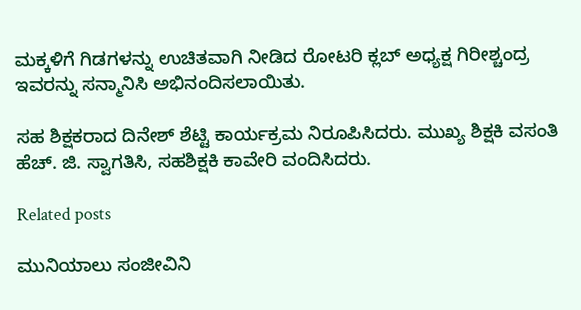ಮಕ್ಕಳಿಗೆ ಗಿಡಗಳನ್ನು ಉಚಿತವಾಗಿ ನೀಡಿದ ರೋಟರಿ ಕ್ಲಬ್ ಅಧ್ಯಕ್ಷ ಗಿರೀಶ್ಚಂದ್ರ ಇವರನ್ನು ಸನ್ಮಾನಿಸಿ ಅಭಿನಂದಿಸಲಾಯಿತು.

ಸಹ ಶಿಕ್ಷಕರಾದ ದಿನೇಶ್ ಶೆಟ್ಟಿ ಕಾರ್ಯಕ್ರಮ ನಿರೂಪಿಸಿದರು. ಮುಖ್ಯ ಶಿಕ್ಷಕಿ ವಸಂತಿ ಹೆಚ್. ಜಿ. ಸ್ವಾಗತಿಸಿ, ಸಹಶಿಕ್ಷಕಿ ಕಾವೇರಿ ವಂದಿಸಿದರು.

Related posts

ಮುನಿಯಾಲು ಸಂಜೀವಿನಿ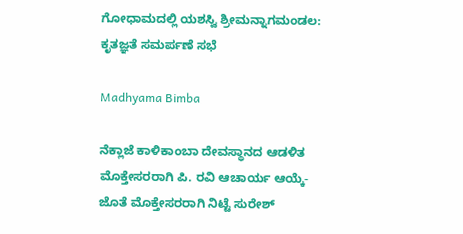ಗೋಧಾಮದಲ್ಲಿ ಯಶಸ್ವಿ ಶ್ರೀಮನ್ನಾಗಮಂಡಲ: ಕೃತಜ್ಞತೆ ಸಮರ್ಪಣೆ ಸಭೆ

Madhyama Bimba

ನೆಕ್ಲಾಜೆ ಕಾಳಿಕಾಂಬಾ ದೇವಸ್ಥಾನದ ಆಡಳಿತ ಮೊಕ್ತೇಸರರಾಗಿ ಪಿ. ರವಿ ಆಚಾರ್ಯ ಆಯ್ಕೆ- ಜೊತೆ ಮೊಕ್ತೇಸರರಾಗಿ ನಿಟ್ಟೆ ಸುರೇಶ್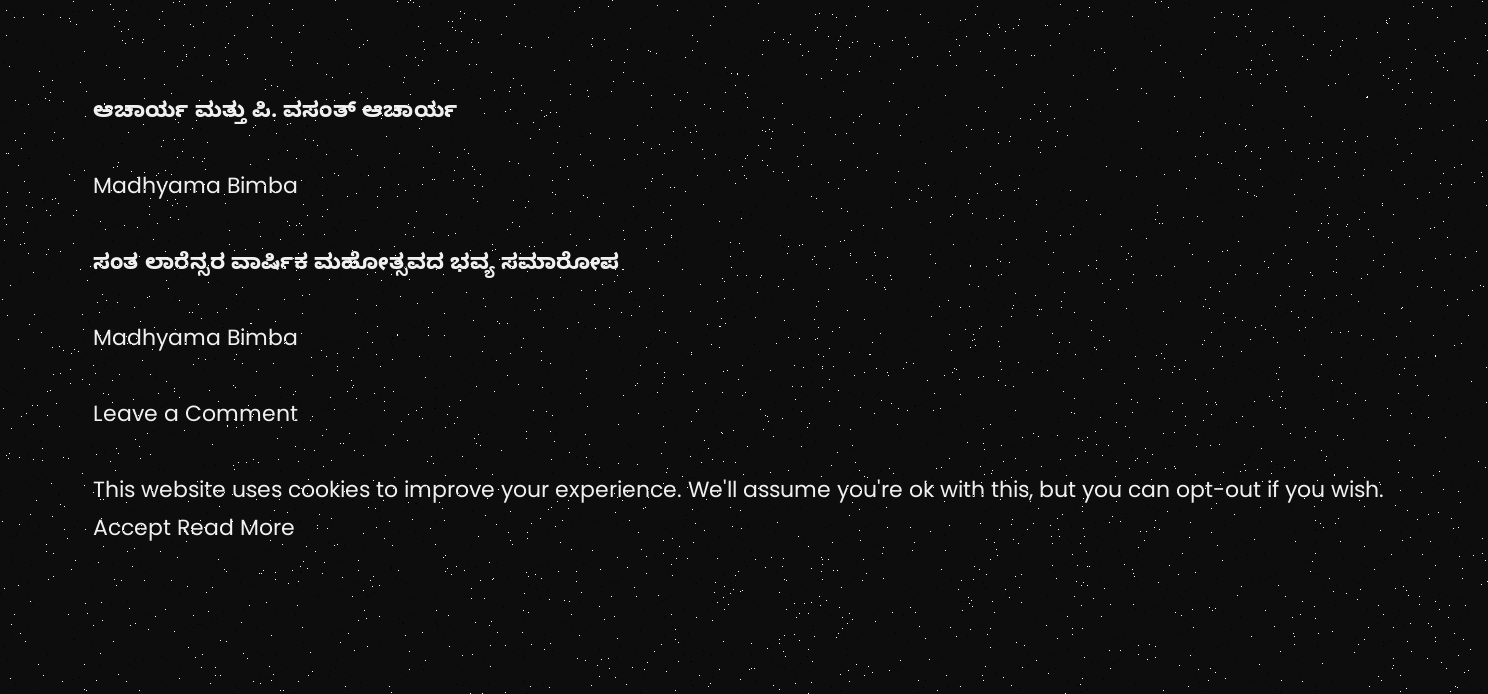ಆಚಾರ್ಯ ಮತ್ತು ಪಿ. ವಸಂತ್ ಆಚಾರ್ಯ

Madhyama Bimba

ಸಂತ ಲಾರೆನ್ಸರ ವಾರ್ಷಿಕ ಮಹೋತ್ಸವದ ಭವ್ಯ ಸಮಾರೋಪ

Madhyama Bimba

Leave a Comment

This website uses cookies to improve your experience. We'll assume you're ok with this, but you can opt-out if you wish. Accept Read More